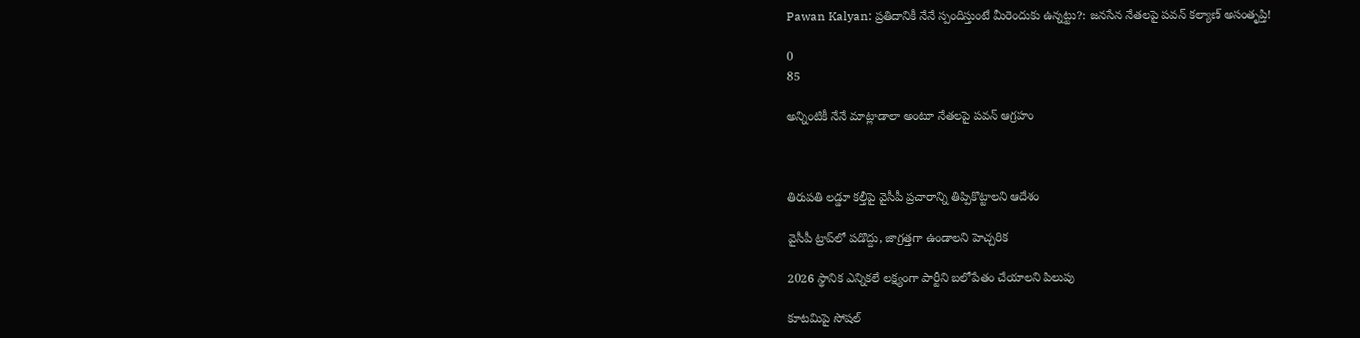Pawan Kalyan: ప్రతిదానికీ నేనే స్పందిస్తుంటే మీరెందుకు ఉన్నట్టు?: జనసేన నేతలపై పవన్ కల్యాణ్ అసంతృప్తి!

0
85

అన్నింటికీ నేనే మాట్లాడాలా అంటూ నేతలపై పవన్ ఆగ్రహం



తిరుపతి లడ్డూ కల్తీపై వైసీపీ ప్రచారాన్ని తిప్పికొట్టాలని ఆదేశం

వైసీపీ ట్రాప్‌లో పడొద్దు, జాగ్రత్తగా ఉండాలని హెచ్చరిక

2026 స్థానిక ఎన్నికలే లక్ష్యంగా పార్టీని బలోపేతం చేయాలని పిలుపు

కూటమిపై సోషల్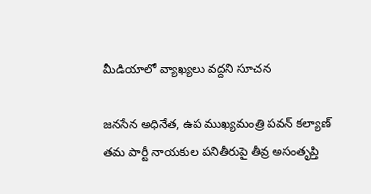మీడియాలో వ్యాఖ్యలు వద్దని సూచన

జనసేన అధినేత, ఉప ముఖ్యమంత్రి పవన్ కల్యాణ్ తమ పార్టీ నాయకుల పనితీరుపై తీవ్ర అసంతృప్తి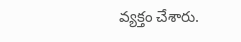వ్యక్తం చేశారు.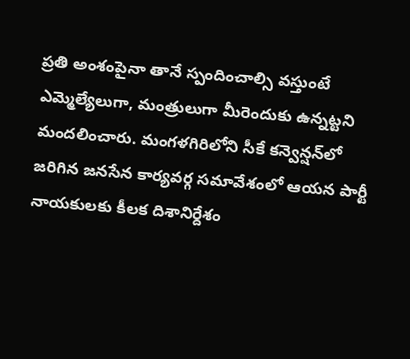ప్రతి అంశంపైనా తానే స్పందించాల్సి వస్తుంటే ఎమ్మెల్యేలుగా, మంత్రులుగా మీరెందుకు ఉన్నట్టని మందలించారు. మంగళగిరిలోని సీకే కన్వెన్షన్‌లో జరిగిన జనసేన కార్యవర్గ సమావేశంలో ఆయన పార్టీ నాయకులకు కీలక దిశానిర్దేశం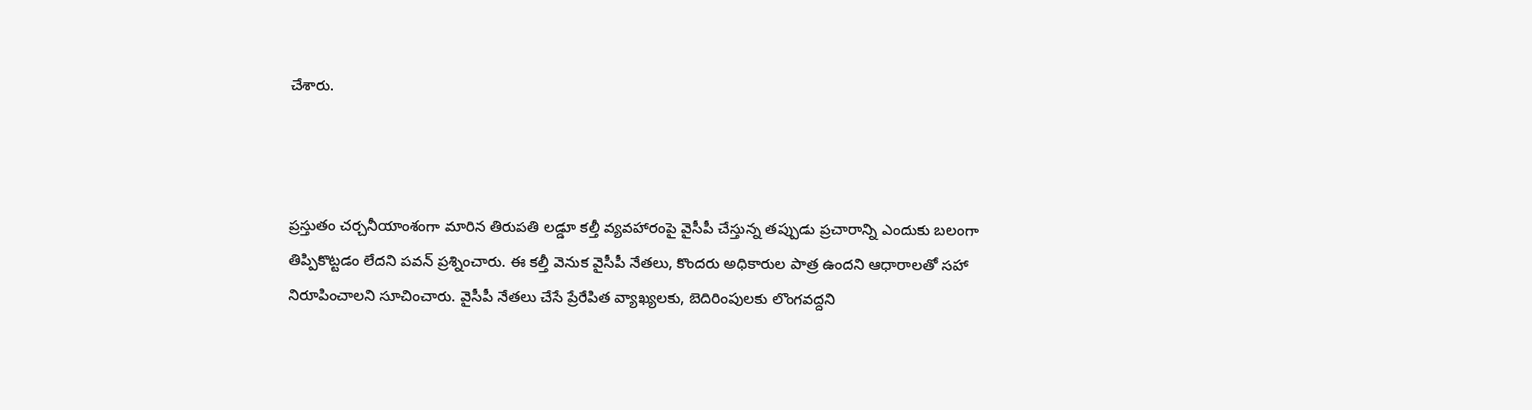చేశారు.



ప్రస్తుతం చర్చనీయాంశంగా మారిన తిరుపతి లడ్డూ కల్తీ వ్యవహారంపై వైసీపీ చేస్తున్న తప్పుడు ప్రచారాన్ని ఎందుకు బలంగా తిప్పికొట్టడం లేదని పవన్ ప్రశ్నించారు. ఈ కల్తీ వెనుక వైసీపీ నేతలు, కొందరు అధికారుల పాత్ర ఉందని ఆధారాలతో సహా నిరూపించాలని సూచించారు. వైసీపీ నేతలు చేసే ప్రేరేపిత వ్యాఖ్యలకు, బెదిరింపులకు లొంగవద్దని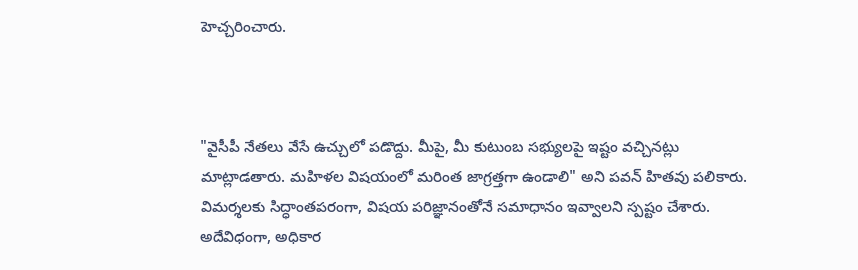హెచ్చరించారు.



"వైసీపీ నేతలు వేసే ఉచ్చులో పడొద్దు. మీపై, మీ కుటుంబ సభ్యులపై ఇష్టం వచ్చినట్లు మాట్లాడతారు. మహిళల విషయంలో మరింత జాగ్రత్తగా ఉండాలి" అని పవన్ హితవు పలికారు. విమర్శలకు సిద్ధాంతపరంగా, విషయ పరిజ్ఞానంతోనే సమాధానం ఇవ్వాలని స్పష్టం చేశారు. అదేవిధంగా, అధికార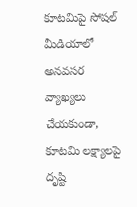కూటమిపై సోషల్ మీడియాలో అనవసర వ్యాఖ్యలు చేయకుండా, కూటమి లక్ష్యాలపై దృష్టి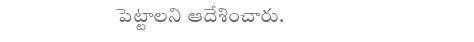పెట్టాలని ఆదేశించారు.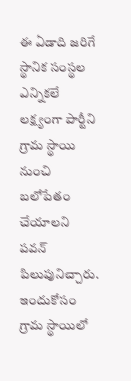ఈ ఏడాది జరిగే స్థానిక సంస్థల ఎన్నికలే లక్ష్యంగా పార్టీని గ్రామ స్థాయి నుంచి బలోపేతం చేయాలని పవన్ పిలుపునిచ్చారు. ఇందుకోసం గ్రామ స్థాయిలో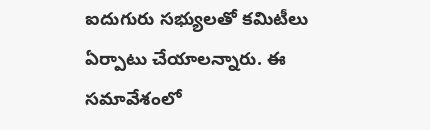ఐదుగురు సభ్యులతో కమిటీలు ఏర్పాటు చేయాలన్నారు. ఈ సమావేశంలో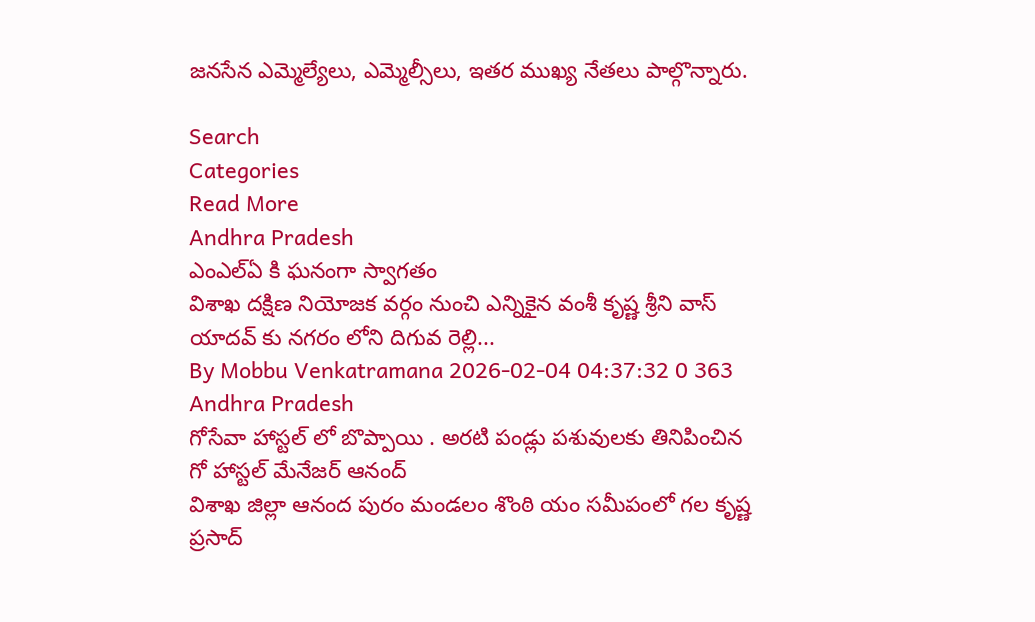జనసేన ఎమ్మెల్యేలు, ఎమ్మెల్సీలు, ఇతర ముఖ్య నేతలు పాల్గొన్నారు.

Search
Categories
Read More
Andhra Pradesh
ఎంఎల్ఏ కి ఘనంగా స్వాగతం
విశాఖ దక్షిణ నియోజక వర్గం నుంచి ఎన్నికైన వంశీ కృష్ణ శ్రీని వాస్ యాదవ్ కు నగరం లోని దిగువ రెల్లి...
By Mobbu Venkatramana 2026-02-04 04:37:32 0 363
Andhra Pradesh
గోసేవా హాస్టల్ లో బొప్పాయి . అరటి పండ్లు పశువులకు తినిపించిన గో హాస్టల్ మేనేజర్ ఆనంద్
విశాఖ జిల్లా ఆనంద పురం మండలం శొంఠి యం సమీపంలో గల కృష్ణ ప్రసాద్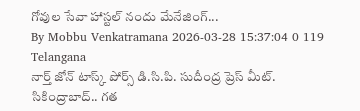గోవుల సేవా హాస్టల్ నందు మేనేజింగ్...
By Mobbu Venkatramana 2026-03-28 15:37:04 0 119
Telangana
నార్త్ జోన్ టాస్క్ పోర్స్ డి.సి.పి. సుదీంద్ర ప్రెస్ మీట్.
సికింద్రాబాద్.. గత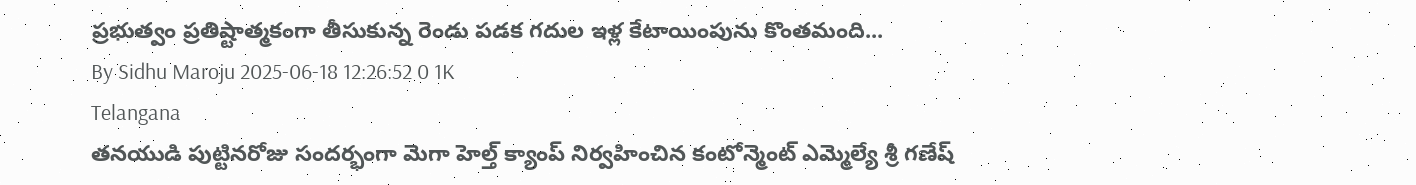ప్రభుత్వం ప్రతిష్టాత్మకంగా తీసుకున్న రెండు పడక గదుల ఇళ్ల కేటాయింపును కొంతమంది...
By Sidhu Maroju 2025-06-18 12:26:52 0 1K
Telangana
తనయుడి పుట్టినరోజు సందర్భంగా మెగా హెల్త్ క్యాంప్ నిర్వహించిన కంటోన్మెంట్ ఎమ్మెల్యే శ్రీ గణేష్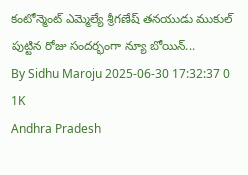కంటోన్మెంట్ ఎమ్మెల్యే శ్రీగణేష్ తనయుడు ముకుల్ పుట్టిన రోజు సందర్భంగా న్యూ బోయిన్...
By Sidhu Maroju 2025-06-30 17:32:37 0 1K
Andhra Pradesh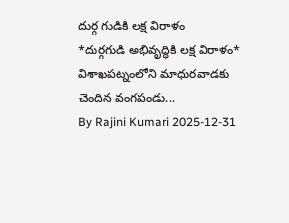దుర్గ గుడికి లక్ష విరాళం
*దుర్గగుడి అభివృద్ధికి లక్ష విరాళం*     విశాఖపట్నంలోని మాధురవాడకు చెందిన వంగపండు...
By Rajini Kumari 2025-12-31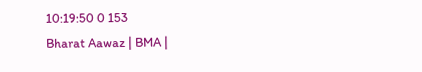10:19:50 0 153
Bharat Aawaz | BMA |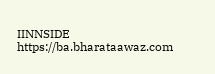IINNSIDE https://ba.bharataawaz.com